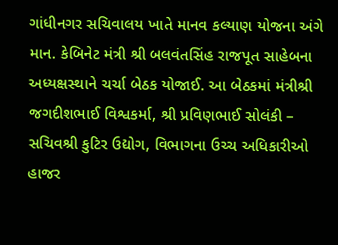ગાંધીનગર સચિવાલય ખાતે માનવ કલ્યાણ યોજના અંગે માન. કેબિનેટ મંત્રી શ્રી બલવંતસિંહ રાજપૂત સાહેબના અધ્યક્ષસ્થાને ચર્ચા બેઠક યોજાઈ. આ બેઠકમાં મંત્રીશ્રી જગદીશભાઈ વિશ્વકર્મા, શ્રી પ્રવિણભાઈ સોલંકી – સચિવશ્રી કુટિર ઉદ્યોગ, વિભાગના ઉચ્ચ અધિકારીઓ હાજર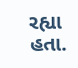રહ્યા હતા.